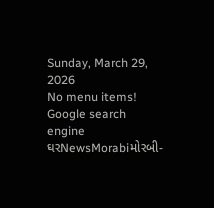Sunday, March 29, 2026
No menu items!
Google search engine
ઘરNewsMorabiમોરબી-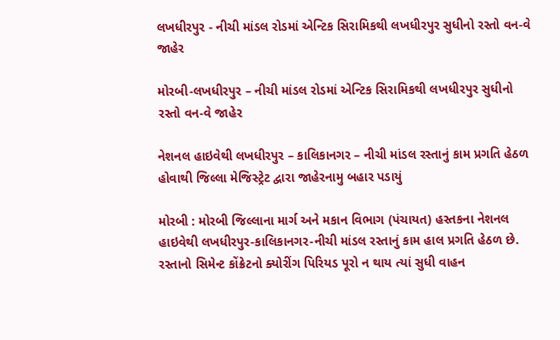લખધીરપુર - નીચી માંડલ રોડમાં એન્ટિક સિરામિકથી લખધીરપુર સુધીનો રસ્તો વન-વે જાહેર

મોરબી-લખધીરપુર – નીચી માંડલ રોડમાં એન્ટિક સિરામિકથી લખધીરપુર સુધીનો રસ્તો વન-વે જાહેર

નેશનલ હાઇવેથી લખધીરપુર – કાલિકાનગર – નીચી માંડલ રસ્તાનું કામ પ્રગતિ હેઠળ હોવાથી જિલ્લા મેજિસ્ટ્રેટ દ્વારા જાહેરનામુ બહાર પડાયું

મોરબી : મોરબી જિલ્લાના માર્ગ અને મકાન વિભાગ (પંચાયત) હસ્તકના નેશનલ હાઇવેથી લખધીરપુર-કાલિકાનગર-નીચી માંડલ રસ્તાનું કામ હાલ પ્રગતિ હેઠળ છે. રસ્તાનો સિમેન્ટ કોંક્રેટનો ક્યોરીંગ પિરિયડ પૂરો ન થાય ત્યાં સુધી વાહન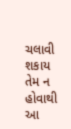ચલાવી શકાય તેમ ન હોવાથી આ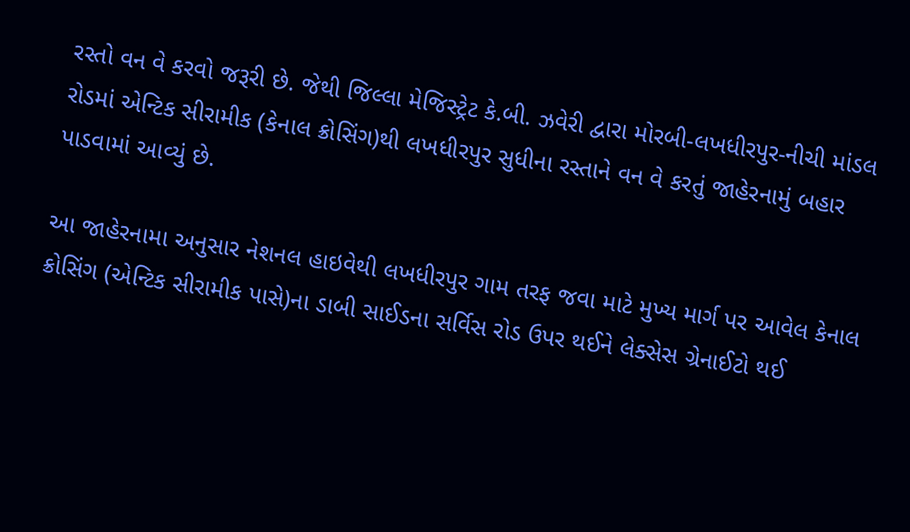રસ્તો વન વે કરવો જરૂરી છે. જેથી જિલ્લા મેજિસ્ટ્રેટ કે.બી. ઝવેરી દ્વારા મોરબી-લખધીરપુર-નીચી માંડલ રોડમાં એન્ટિક સીરામીક (કેનાલ ક્રોસિંગ)થી લખધીરપુર સુધીના રસ્તાને વન વે કરતું જાહેરનામું બહાર પાડવામાં આવ્યું છે.

આ જાહેરનામા અનુસાર નેશનલ હાઇવેથી લખધીરપુર ગામ તરફ જવા માટે મુખ્ય માર્ગ પર આવેલ કેનાલ ક્રોસિંગ (એન્ટિક સીરામીક પાસે)ના ડાબી સાઈડના સર્વિસ રોડ ઉપર થઈને લેક્સેસ ગ્રેનાઈટો થઈ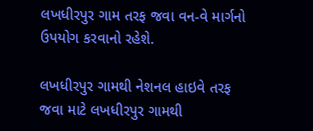લખધીરપુર ગામ તરફ જવા વન-વે માર્ગનો ઉપયોગ કરવાનો રહેશે.

લખધીરપુર ગામથી નેશનલ હાઇવે તરફ જવા માટે લખધીરપુર ગામથી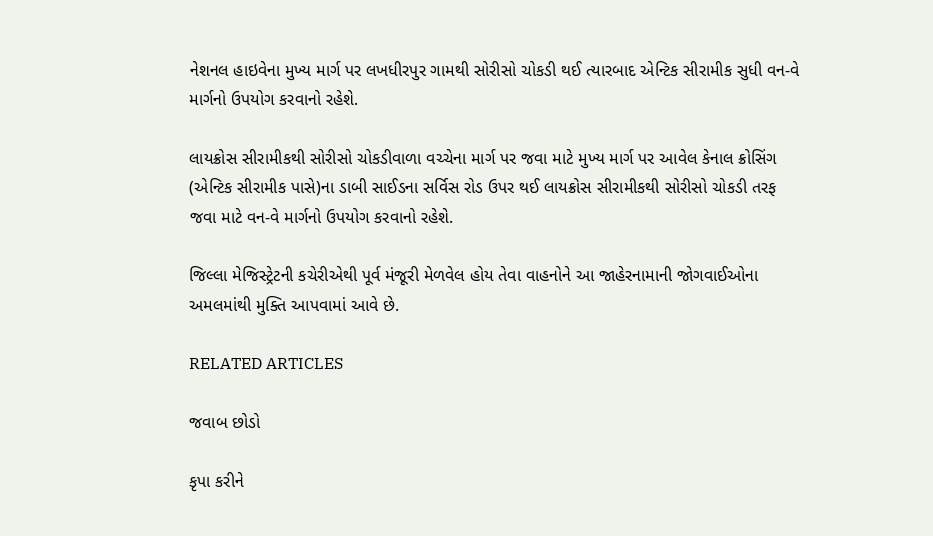નેશનલ હાઇવેના મુખ્ય માર્ગ પર લખધીરપુર ગામથી સોરીસો ચોકડી થઈ ત્યારબાદ એન્ટિક સીરામીક સુધી વન-વે માર્ગનો ઉપયોગ કરવાનો રહેશે.

લાયક્રોસ સીરામીકથી સોરીસો ચોકડીવાળા વચ્ચેના માર્ગ પર જવા માટે મુખ્ય માર્ગ પર આવેલ કેનાલ ક્રોસિંગ (એન્ટિક સીરામીક પાસે)ના ડાબી સાઈડના સર્વિસ રોડ ઉપર થઈ લાયક્રોસ સીરામીકથી સોરીસો ચોકડી તરફ જવા માટે વન-વે માર્ગનો ઉપયોગ કરવાનો રહેશે.

જિલ્લા મેજિસ્ટ્રેટની કચેરીએથી પૂર્વ મંજૂરી મેળવેલ હોય તેવા વાહનોને આ જાહેરનામાની જોગવાઈઓના અમલમાંથી મુક્તિ આપવામાં આવે છે.

RELATED ARTICLES

જવાબ છોડો

કૃપા કરીને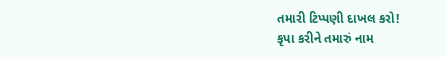તમારી ટિપ્પણી દાખલ કરો!
કૃપા કરીને તમારું નામ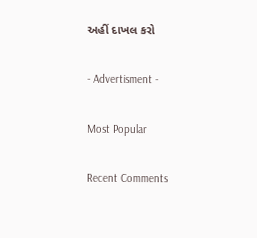અહીં દાખલ કરો

- Advertisment -

Most Popular

Recent Comments